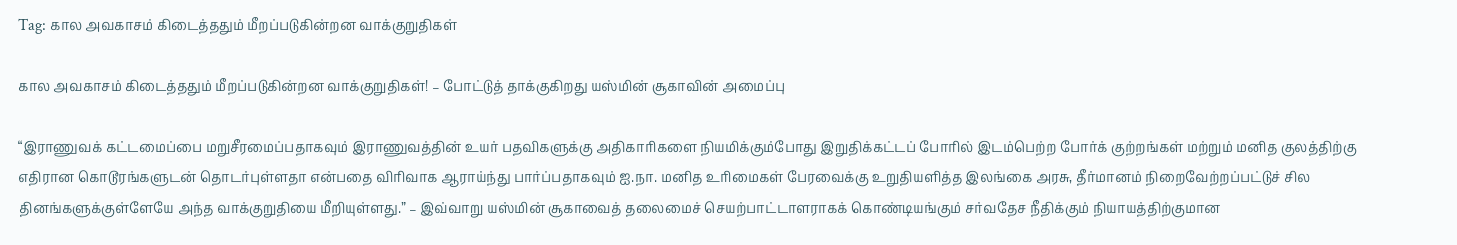Tag: கால அவகாசம் கிடைத்ததும் மீறப்படுகின்றன வாக்குறுதிகள்

கால அவகாசம் கிடைத்ததும் மீறப்படுகின்றன வாக்குறுதிகள்! – போட்டுத் தாக்குகிறது யஸ்மின் சூகாவின் அமைப்பு

“இராணுவக் கட்டமைப்பை மறுசீரமைப்பதாகவும் இராணுவத்தின் உயர் பதவிகளுக்கு அதிகாரிகளை நியமிக்கும்போது இறுதிக்கட்டப் போரில் இடம்பெற்ற போர்க் குற்றங்கள் மற்றும் மனித குலத்திற்கு எதிரான கொடூரங்களுடன் தொடர்புள்ளதா என்பதை விரிவாக ஆராய்ந்து பார்ப்பதாகவும் ஐ.நா. மனித உரிமைகள் பேரவைக்கு உறுதியளித்த இலங்கை அரசு, தீர்மானம் நிறைவேற்றப்பட்டுச் சில தினங்களுக்குள்ளேயே அந்த வாக்குறுதியை மீறியுள்ளது.” – இவ்வாறு யஸ்மின் சூகாவைத் தலைமைச் செயற்பாட்டாளராகக் கொண்டியங்கும் சர்வதேச நீதிக்கும் நியாயத்திற்குமான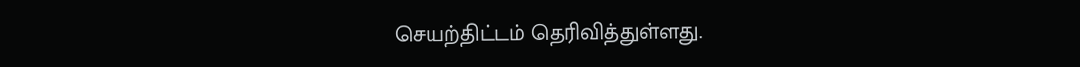செயற்திட்டம் தெரிவித்துள்ளது.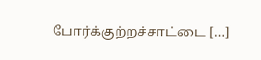போர்க்குற்றச்சாட்டை […]